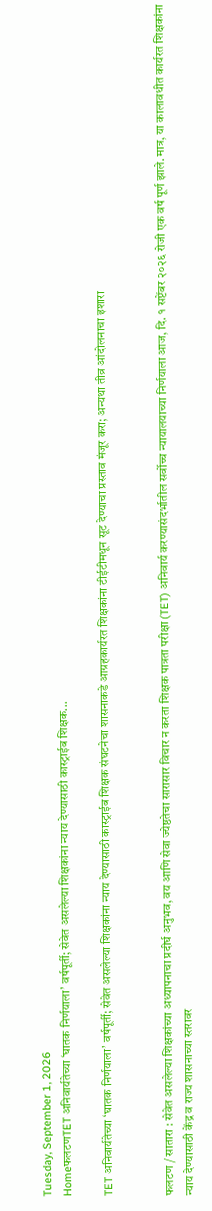Tuesday, September 1, 2026
HomeफलटणTET अनिवार्यतेच्या ‘घातक निर्णयाला’ वर्षपूर्ती; सेवेत असलेल्या शिक्षकांना न्याय देण्यासाठी कास्ट्राईब शिक्षक...

TET अनिवार्यतेच्या ‘घातक निर्णयाला’ वर्षपूर्ती; सेवेत असलेल्या शिक्षकांना न्याय देण्यासाठी कास्ट्राईब शिक्षक संघटनेचा शासनाकडे आग्रहकार्यरत शिक्षकांना टीईटीमधून सूट देण्याचा प्रस्ताव मंजूर करा; अन्यथा तीव्र आंदोलनाचा इशारा


फलटण / सातारा : सेवेत असलेल्या शिक्षकांच्या अध्यापनाचा प्रदीर्घ अनुभव, वय आणि सेवा ज्येष्ठतेचा सारासार विचार न करता शिक्षक पात्रता परीक्षा (TET) अनिवार्य करण्यासंदर्भातील सर्वोच्च न्यायालयाच्या निर्णयाला आज, दि. १ सप्टेंबर २०२६ रोजी एक वर्ष पूर्ण झाले. मात्र, या कालावधीत कार्यरत शिक्षकांना न्याय देण्यासाठी केंद्र व राज्य शासनाच्या स्तरावर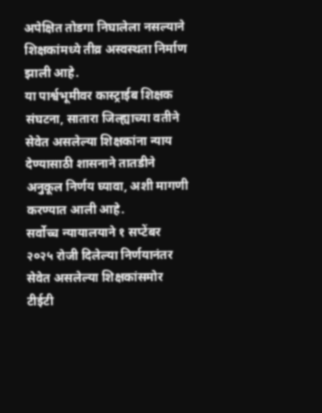अपेक्षित तोडगा निघालेला नसल्याने शिक्षकांमध्ये तीव्र अस्वस्थता निर्माण झाली आहे.
या पार्श्वभूमीवर कास्ट्राईब शिक्षक संघटना, सातारा जिल्ह्याच्या वतीने सेवेत असलेल्या शिक्षकांना न्याय देण्यासाठी शासनाने तातडीने अनुकूल निर्णय घ्यावा, अशी मागणी करण्यात आली आहे.
सर्वोच्च न्यायालयाने १ सप्टेंबर २०२५ रोजी दिलेल्या निर्णयानंतर सेवेत असलेल्या शिक्षकांसमोर टीईटी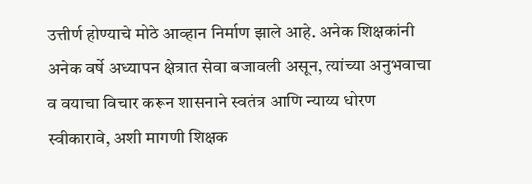उत्तीर्ण होण्याचे मोठे आव्हान निर्माण झाले आहे. अनेक शिक्षकांनी अनेक वर्षे अध्यापन क्षेत्रात सेवा बजावली असून, त्यांच्या अनुभवाचा व वयाचा विचार करून शासनाने स्वतंत्र आणि न्याय्य धोरण स्वीकारावे, अशी मागणी शिक्षक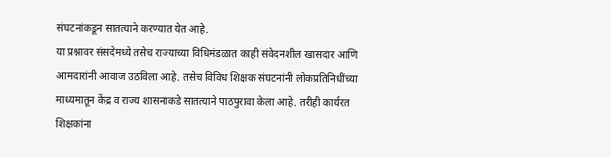संघटनांकडून सातत्याने करण्यात येत आहे.
या प्रश्नावर संसदेमध्ये तसेच राज्याच्या विधिमंडळात काही संवेदनशील खासदार आणि आमदारांनी आवाज उठविला आहे. तसेच विविध शिक्षक संघटनांनी लोकप्रतिनिधींच्या माध्यमातून केंद्र व राज्य शासनाकडे सातत्याने पाठपुरावा केला आहे. तरीही कार्यरत शिक्षकांना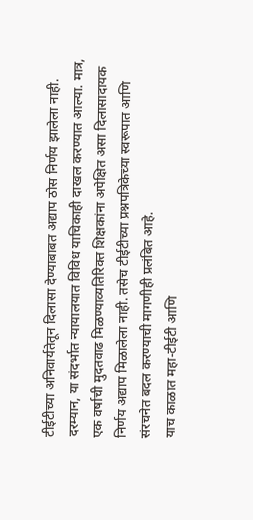टीईटीच्या अनिवार्यतेतून दिलासा देण्याबाबत अद्याप ठोस निर्णय झालेला नाही.
दरम्यान, या संदर्भात न्यायालयात विविध याचिकाही दाखल करण्यात आल्या. मात्र, एक वर्षाची मुदतवाढ मिळण्याव्यतिरिक्त शिक्षकांना अपेक्षित असा दिलासादायक निर्णय अद्याप मिळालेला नाही. तसेच टीईटीच्या प्रश्नपत्रिकेच्या स्वरूपात आणि संरचनेत बदल करण्याची मागणीही प्रलंबित आहे.
याच काळात महा-टीईटी आणि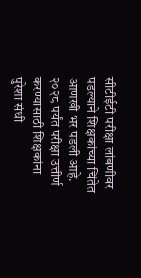सीटीईटी परीक्षा लांबणीवर पडल्याने शिक्षकांच्या चिंतेत आणखी भर पडली आहे. २०२८ पर्यंत परीक्षा उत्तीर्ण करण्यासाठी शिक्षकांना पुरेशा संधी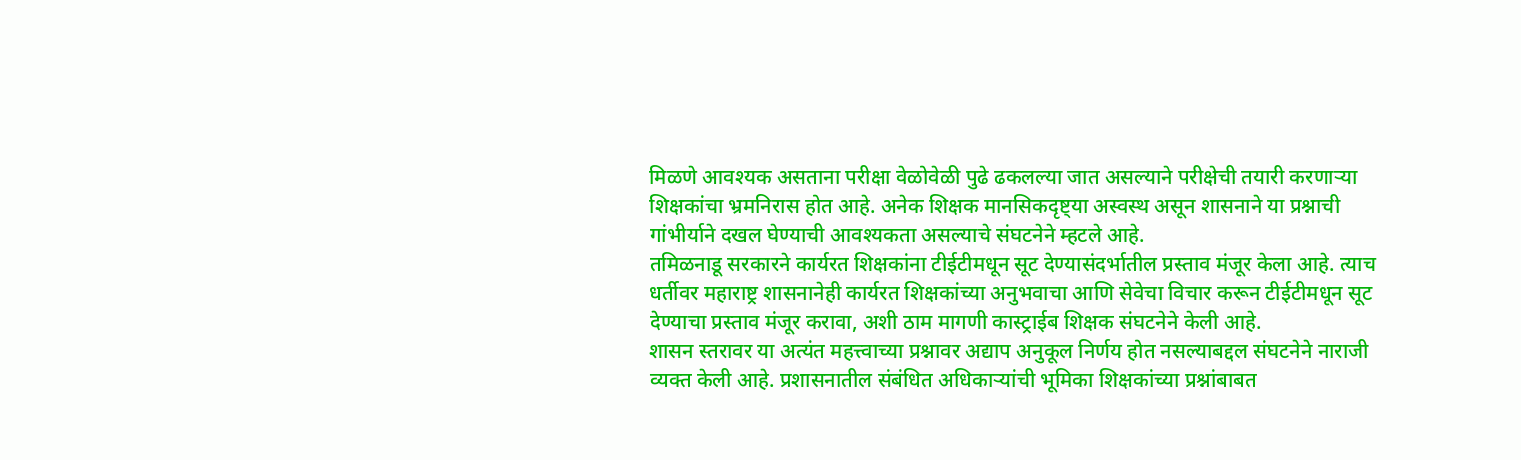मिळणे आवश्यक असताना परीक्षा वेळोवेळी पुढे ढकलल्या जात असल्याने परीक्षेची तयारी करणाऱ्या शिक्षकांचा भ्रमनिरास होत आहे. अनेक शिक्षक मानसिकदृष्ट्या अस्वस्थ असून शासनाने या प्रश्नाची गांभीर्याने दखल घेण्याची आवश्यकता असल्याचे संघटनेने म्हटले आहे.
तमिळनाडू सरकारने कार्यरत शिक्षकांना टीईटीमधून सूट देण्यासंदर्भातील प्रस्ताव मंजूर केला आहे. त्याच धर्तीवर महाराष्ट्र शासनानेही कार्यरत शिक्षकांच्या अनुभवाचा आणि सेवेचा विचार करून टीईटीमधून सूट देण्याचा प्रस्ताव मंजूर करावा, अशी ठाम मागणी कास्ट्राईब शिक्षक संघटनेने केली आहे.
शासन स्तरावर या अत्यंत महत्त्वाच्या प्रश्नावर अद्याप अनुकूल निर्णय होत नसल्याबद्दल संघटनेने नाराजी व्यक्त केली आहे. प्रशासनातील संबंधित अधिकाऱ्यांची भूमिका शिक्षकांच्या प्रश्नांबाबत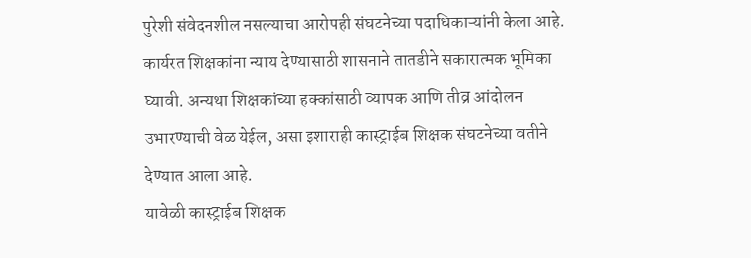पुरेशी संवेदनशील नसल्याचा आरोपही संघटनेच्या पदाधिकाऱ्यांनी केला आहे.
कार्यरत शिक्षकांना न्याय देण्यासाठी शासनाने तातडीने सकारात्मक भूमिका घ्यावी. अन्यथा शिक्षकांच्या हक्कांसाठी व्यापक आणि तीव्र आंदोलन उभारण्याची वेळ येईल, असा इशाराही कास्ट्राईब शिक्षक संघटनेच्या वतीने देण्यात आला आहे.
यावेळी कास्ट्राईब शिक्षक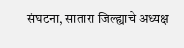संघटना, सातारा जिल्ह्याचे अध्यक्ष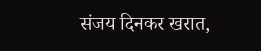संजय दिनकर खरात,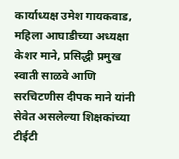कार्याध्यक्ष उमेश गायकवाड, महिला आघाडीच्या अध्यक्षा केशर माने, प्रसिद्धी प्रमुख स्वाती साळवे आणि सरचिटणीस दीपक माने यांनी सेवेत असलेल्या शिक्षकांच्या टीईटी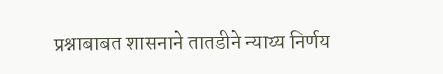प्रश्नाबाबत शासनाने तातडीने न्याय्य निर्णय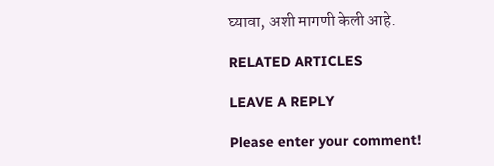घ्यावा, अशी मागणी केली आहे.

RELATED ARTICLES

LEAVE A REPLY

Please enter your comment!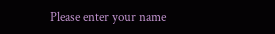Please enter your name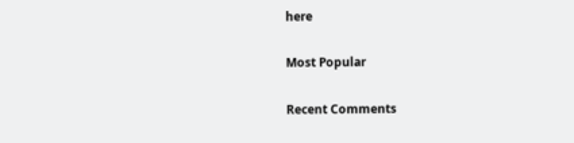here

Most Popular

Recent Comments